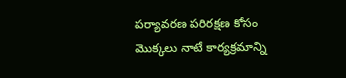పర్యావరణ పరిరక్షణ కోసం మొక్కలు నాటే కార్యక్రమాన్ని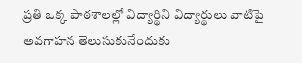ప్రతి ఒక్క పాఠశాలల్లో విద్యార్థిని విద్యార్థులు వాటిపై అవగాహన తెలుసుకునేందుకు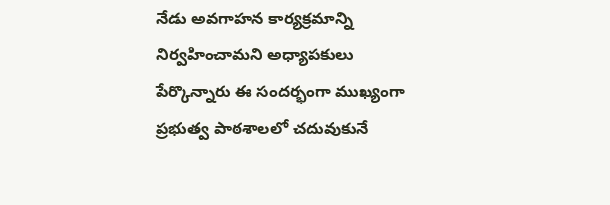నేడు అవగాహన కార్యక్రమాన్ని నిర్వహించామని అధ్యాపకులు పేర్కొన్నారు ఈ సందర్భంగా ముఖ్యంగా ప్రభుత్వ పాఠశాలలో చదువుకునే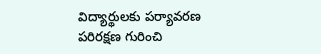విద్యార్థులకు పర్యావరణ పరిరక్షణ గురించి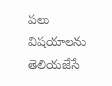పలు విషయాలను తెలియజేసే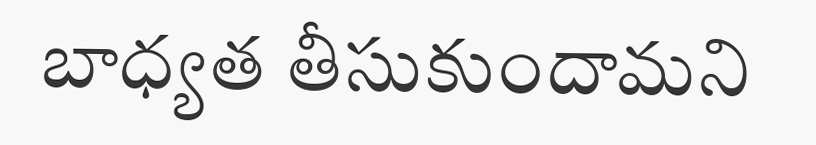బాధ్యత తీసుకుందామని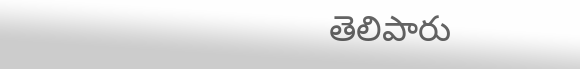తెలిపారు